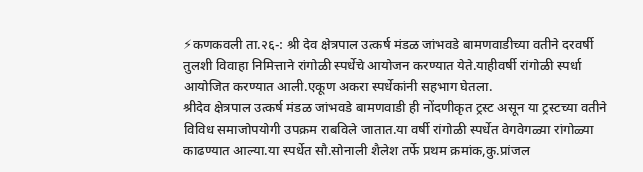⚡कणकवली ता.२६-: श्री देव क्षेत्रपाल उत्कर्ष मंडळ जांभवडे बामणवाडीच्या वतीने दरवर्षी तुलशी विवाहा निमित्ताने रांगोळी स्पर्धेचे आयोजन करण्यात येते.याहीवर्षी रांगोळी स्पर्धा आयोजित करण्यात आली.एकूण अकरा स्पर्धेकांनी सहभाग घेतला.
श्रीदेव क्षेत्रपाल उत्कर्ष मंडळ जांभवडे बामणवाडी ही नोंदणीकृत ट्रस्ट असून या ट्रस्टच्या वतीने विविध समाजोपयोगी उपक्रम राबविले जातात.या वर्षी रांगोळी स्पर्धेत वेगवेगळ्या रांगोळ्या काढण्यात आल्या.या स्पर्धेत सौ.सोनाली शैलेश तर्फे प्रथम क्रमांक,कु.प्रांजल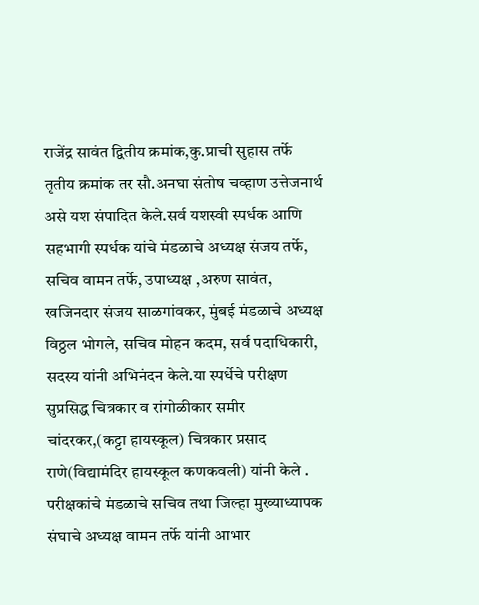राजेंद्र सावंत द्वितीय क्रमांक,कु.प्राची सुहास तर्फे तृतीय क्रमांक तर सौ.अनघा संतोष चव्हाण उत्तेजनार्थ असे यश संपादित केले.सर्व यशस्वी स्पर्धक आणि सहभागी स्पर्धक यांचे मंडळाचे अध्यक्ष संजय तर्फे, सचिव वामन तर्फे, उपाध्यक्ष ,अरुण सावंत, खजिनदार संजय साळगांवकर, मुंबई मंडळाचे अध्यक्ष विठ्ठल भोगले, सचिव मोहन कदम, सर्व पदाधिकारी, सदस्य यांनी अभिनंदन केले.या स्पर्धेचे परीक्षण सुप्रसिद्ध चित्रकार व रांगोळीकार समीर चांदरकर,(कट्टा हायस्कूल) चित्रकार प्रसाद राणे(विद्यामंदिर हायस्कूल कणकवली) यांनी केले . परीक्षकांचे मंडळाचे सचिव तथा जिल्हा मुख्याध्यापक संघाचे अध्यक्ष वामन तर्फे यांनी आभार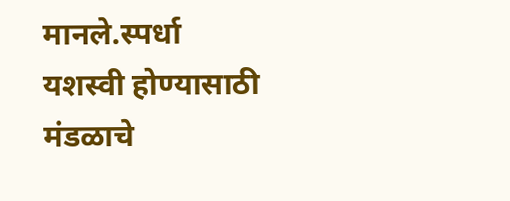मानले.स्पर्धा यशस्वी होण्यासाठी मंडळाचे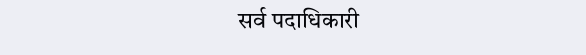सर्व पदाधिकारी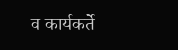व कार्यकर्ते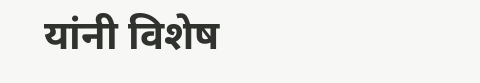यांनी विशेष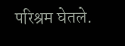परिश्रम घेतले.